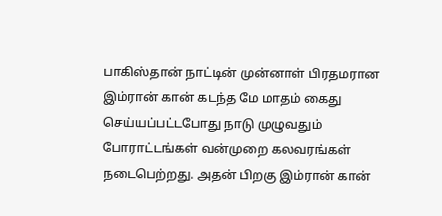பாகிஸ்தான் நாட்டின் முன்னாள் பிரதமரான இம்ரான் கான் கடந்த மே மாதம் கைது செய்யப்பட்டபோது நாடு முழுவதும் போராட்டங்கள் வன்முறை கலவரங்கள் நடைபெற்றது. அதன் பிறகு இம்ரான் கான்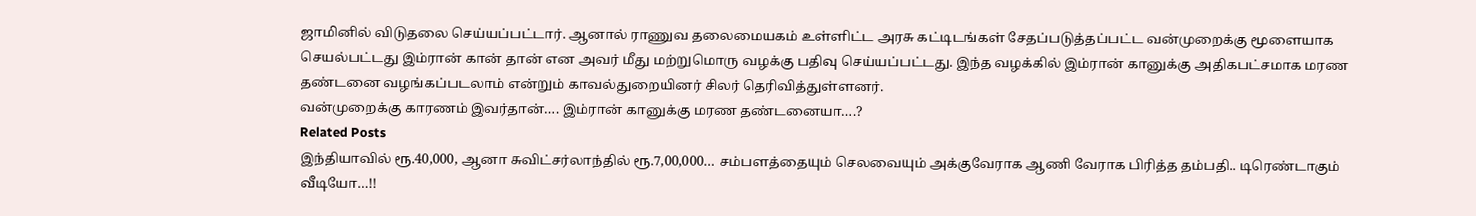ஜாமினில் விடுதலை செய்யப்பட்டார். ஆனால் ராணுவ தலைமையகம் உள்ளிட்ட அரசு கட்டிடங்கள் சேதப்படுத்தப்பட்ட வன்முறைக்கு மூளையாக செயல்பட்டது இம்ரான் கான் தான் என அவர் மீது மற்றுமொரு வழக்கு பதிவு செய்யப்பட்டது. இந்த வழக்கில் இம்ரான் கானுக்கு அதிகபட்சமாக மரண தண்டனை வழங்கப்படலாம் என்றும் காவல்துறையினர் சிலர் தெரிவித்துள்ளனர்.
வன்முறைக்கு காரணம் இவர்தான்…. இம்ரான் கானுக்கு மரண தண்டனையா….?
Related Posts
இந்தியாவில் ரூ.40,000, ஆனா சுவிட்சர்லாந்தில் ரூ.7,00,000… சம்பளத்தையும் செலவையும் அக்குவேராக ஆணி வேராக பிரித்த தம்பதி.. டிரெண்டாகும் வீடியோ…!!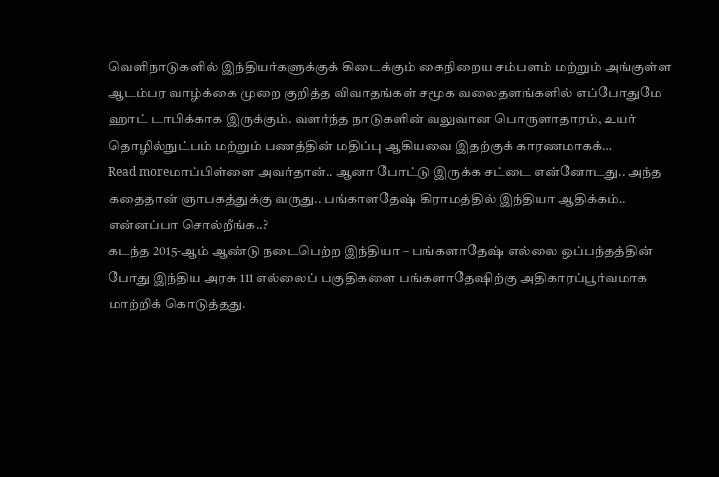வெளிநாடுகளில் இந்தியர்களுக்குக் கிடைக்கும் கைநிறைய சம்பளம் மற்றும் அங்குள்ள ஆடம்பர வாழ்க்கை முறை குறித்த விவாதங்கள் சமூக வலைதளங்களில் எப்போதுமே ஹாட் டாபிக்காக இருக்கும். வளர்ந்த நாடுகளின் வலுவான பொருளாதாரம், உயர் தொழில்நுட்பம் மற்றும் பணத்தின் மதிப்பு ஆகியவை இதற்குக் காரணமாகக்…
Read moreமாப்பிள்ளை அவர்தான்.. ஆனா போட்டு இருக்க சட்டை என்னோடது.. அந்த கதைதான் ஞாபகத்துக்கு வருது.. பங்காளதேஷ் கிராமத்தில் இந்தியா ஆதிக்கம்.. என்னப்பா சொல்றீங்க..?
கடந்த 2015-ஆம் ஆண்டு நடைபெற்ற இந்தியா – பங்களாதேஷ் எல்லை ஒப்பந்தத்தின் போது இந்திய அரசு 111 எல்லைப் பகுதிகளை பங்களாதேஷிற்கு அதிகாரப்பூர்வமாக மாற்றிக் கொடுத்தது.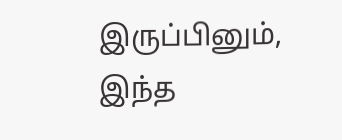இருப்பினும், இந்த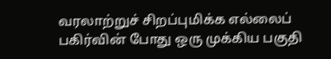வரலாற்றுச் சிறப்புமிக்க எல்லைப் பகிர்வின் போது ஒரு முக்கிய பகுதி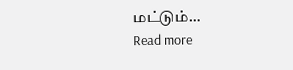மட்டும்…
Read more